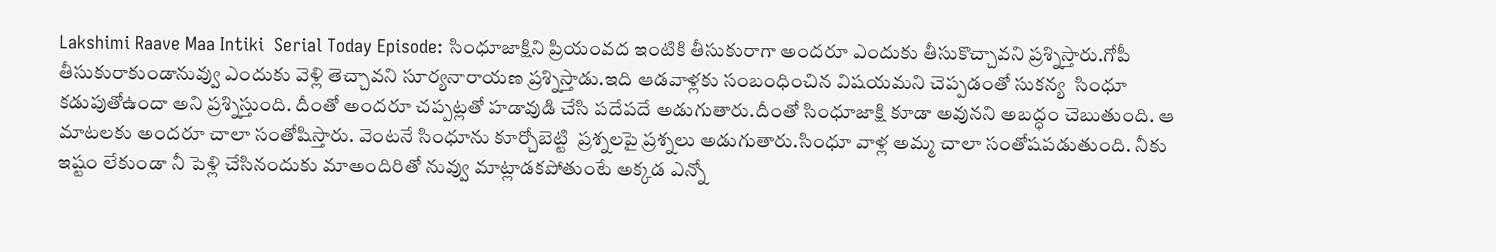Lakshimi Raave Maa Intiki  Serial Today Episode: సింధూజాక్షిని ప్రియంవద ఇంటికి తీసుకురాగా అందరూ ఎందుకు తీసుకొచ్చావని ప్రశ్నిస్తారు.గోపీ తీసుకురాకుండానువ్వు ఎందుకు వెళ్లి తెచ్చావని సూర్యనారాయణ ప్రశ్నిస్తాడు.ఇది ఆడవాళ్లకు సంబంధించిన విషయమని చెప్పడంతో సుకన్య  సింధూ కడుపుతోఉందా అని ప్రశ్నిస్తుంది. దీంతో అందరూ చప్పట్లతో హడావుడి చేసి పదేపదే అడుగుతారు.దీంతో సింధూజాక్షి కూడా అవునని అబద్ధం చెబుతుంది. ఆ మాటలకు అందరూ చాలా సంతోషిస్తారు. వెంటనే సింధూను కూర్చోబెట్టి  ప్రశ్నలపై ప్రశ్నలు అడుగుతారు.సింధూ వాళ్ల అమ్మ చాలా సంతోషపడుతుంది. నీకు ఇష్టం లేకుండా నీ పెళ్లి చేసినందుకు మాఅందిరితో నువ్వు మాట్లాడకపోతుంటే అక్కడ ఎన్నో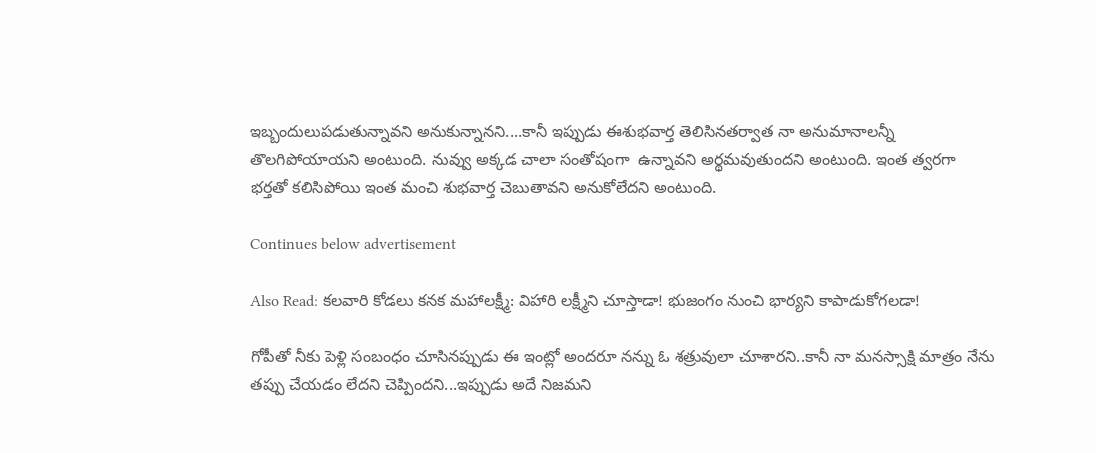ఇబ్బందులుపడుతున్నావని అనుకున్నానని....కానీ ఇప్పుడు ఈశుభవార్త తెలిసినతర్వాత నా అనుమానాలన్నీ తొలగిపోయాయని అంటుంది. నువ్వు అక్కడ చాలా సంతోషంగా  ఉన్నావని అర్థమవుతుందని అంటుంది. ఇంత త్వరగా  భర్తతో కలిసిపోయి ఇంత మంచి శుభవార్త చెబుతావని అనుకోలేదని అంటుంది.

Continues below advertisement

Also Read: కలవారి కోడలు కనక మహాలక్ష్మీ: విహారి లక్ష్మీని చూస్తాడా! భుజంగం నుంచి భార్యని కాపాడుకోగలడా!

గోపీతో నీకు పెళ్లి సంబంధం చూసినప్పుడు ఈ ఇంట్లో అందరూ నన్ను ఓ శత్రువులా చూశారని..కానీ నా మనస్సాక్షి మాత్రం నేను తప్పు చేయడం లేదని చెప్పిందని...ఇప్పుడు అదే నిజమని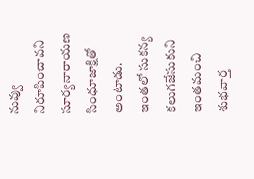నువ్వు నిరూపించావని సూర్యనారాయణ సింధూజాక్షితో అంటాడు. ఇంతలో సుకన్య కలుగజేసుకుని ఇంతమంచి శుభవార్త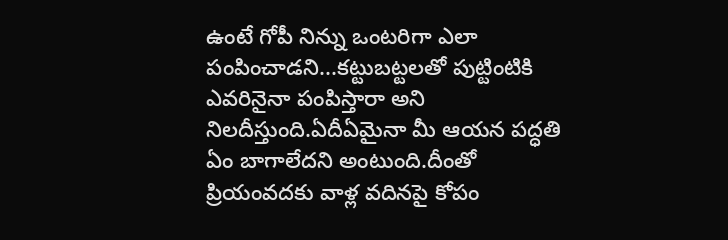ఉంటే గోపీ నిన్ను ఒంటరిగా ఎలా పంపించాడని...కట్టుబట్టలతో పుట్టింటికి ఎవరినైనా పంపిస్తారా అని నిలదీస్తుంది.ఏదీఏమైనా మీ ఆయన పద్ధతి ఏం బాగాలేదని అంటుంది.దీంతో ప్రియంవదకు వాళ్ల వదినపై కోపం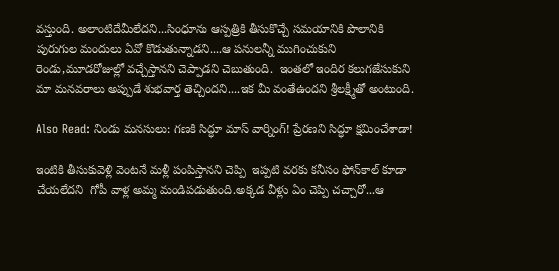వస్తుంది. అలాంటిదేమీలేదని...సింధూను ఆస్పత్రికి తీసుకొచ్చే సమయానికి పొలానికి పురుగుల మందులు ఏవో కొడుతున్నాడని....ఆ పనులన్నీ ముగించుకుని రెండు,మూడరోజుల్లో వచ్చేస్తానని చెప్పాడని చెబుతుంది.  ఇంతలో ఇందిర కలుగజేసుకుని మా మనవరాలు అప్పుడే శుభవార్త తెచ్చిందని....ఇక మీ వంతేఉందని శ్రీలక్ష్మీతో అంటుంది.

Also Read: నిండు మనసులు: గణకి సిద్ధూ మాస్ వార్నింగ్! ప్రేరణని సిద్ధూ క్షమించేశాడా!

ఇంటికి తీసుకువెళ్లి వెంటనే మళ్లీ పంపిస్తానని చెప్పి  ఇప్పటి వరకు కనీసం ఫోన్‌కాల్‌ కూడా చేయలేదని  గోపీ వాళ్ల అమ్మ మండిపడుతుంది.అక్కడ వీళ్లు ఏం చెప్పి చచ్చారో...ఆ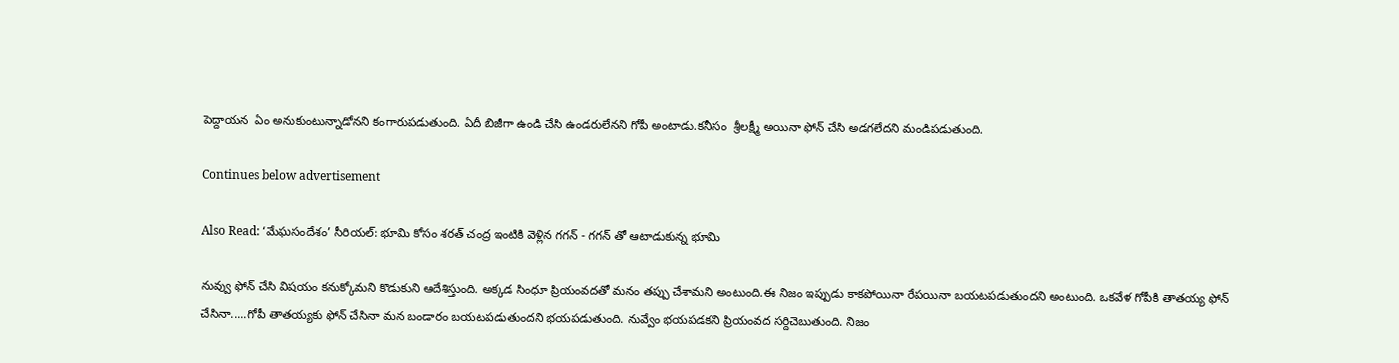పెద్దాయన  ఏం అనుకుంటున్నాడోనని కంగారుపడుతుంది. ఏదీ బిజీగా ఉండి చేసి ఉండరులేనని గోపీ అంటాడు.కనీసం  శ్రీలక్ష్మీ అయినా ఫోన్ చేసి అడగలేదని మండిపడుతుంది.

Continues below advertisement

Also Read: ‘మేఘసందేశం’ సీరియల్‌: భూమి కోసం శరత్ చంద్ర ఇంటికి వెళ్లిన గగన్‌ - గగన్‌ తో ఆటాడుకున్న భూమి

నువ్వు ఫోన్ చేసి విషయం కనుక్కోమని కొడుకుని ఆదేశిస్తుంది. అక్కడ సింధూ ప్రియంవదతో మనం తప్పు చేశామని అంటుంది.ఈ నిజం ఇప్పుడు కాకపోయినా రేపయినా బయటపడుతుందని అంటుంది. ఒకవేళ గోపీకి తాతయ్య ఫోన్ చేసినా.....గోపీ తాతయ్యకు ఫోన్ చేసినా మన బండారం బయటపడుతుందని భయపడుతుంది. నువ్వేం భయపడకని ప్రియంవద సర్దిచెబుతుంది. నిజం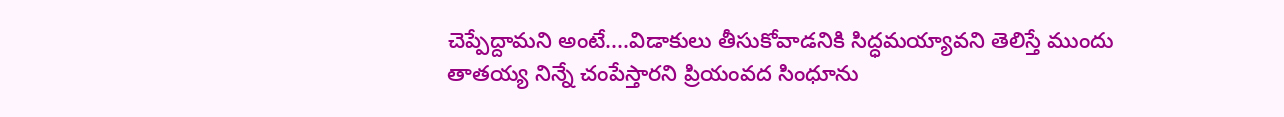చెప్పేద్దామని అంటే....విడాకులు తీసుకోవాడనికి సిద్ధమయ్యావని తెలిస్తే ముందు తాతయ్య నిన్నే చంపేస్తారని ప్రియంవద సింధూను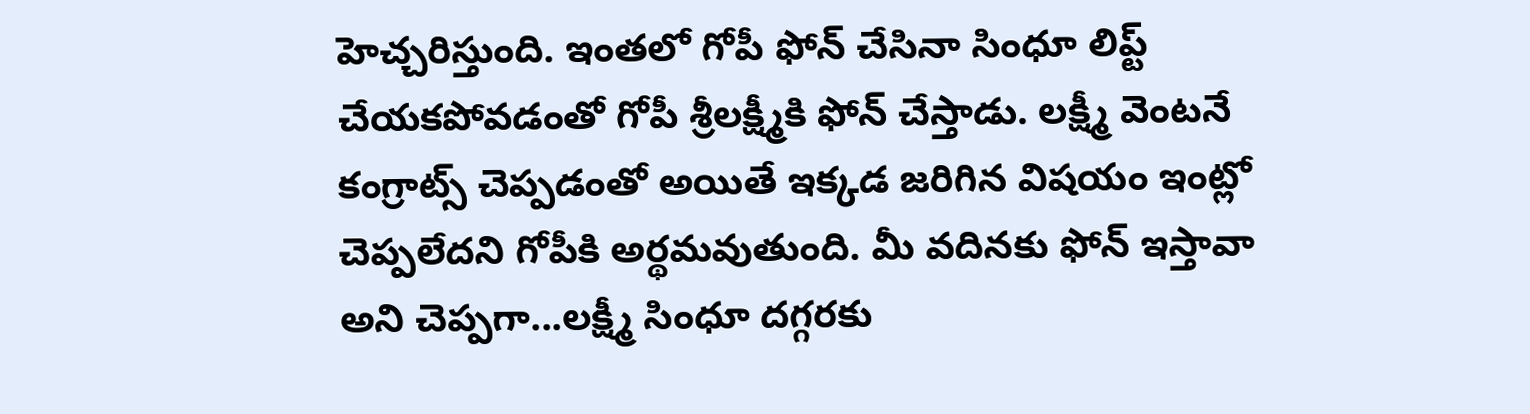హెచ్చరిస్తుంది. ఇంతలో గోపీ ఫోన్ చేసినా సింధూ లిప్ట్ చేయకపోవడంతో గోపీ శ్రీలక్ష్మీకి ఫోన్ చేస్తాడు. లక్ష్మీ వెంటనే కంగ్రాట్స్‌ చెప్పడంతో అయితే ఇక్కడ జరిగిన విషయం ఇంట్లో చెప్పలేదని గోపీకి అర్థమవుతుంది. మీ వదినకు ఫోన్ ఇస్తావా అని చెప్పగా...లక్ష్మీ సింధూ దగ్గరకు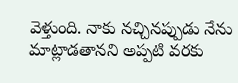వెళ్తుంది. నాకు నచ్చినప్పుడు నేను మాట్లాడతానని అప్పటి వరకు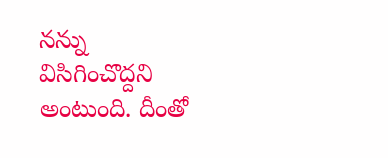నన్ను విసిగించొద్దని అంటుంది. దీంతో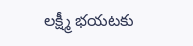లక్ష్మీ భయటకు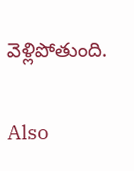వెళ్లిపోతుంది.

Also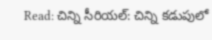Read: చిన్ని సీరియల్: చిన్ని కడుపులో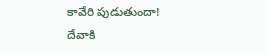కావేరి పుడుతుందా! దేవాకి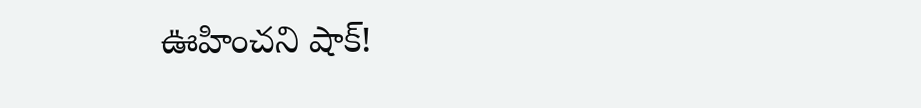ఊహించని షాక్!